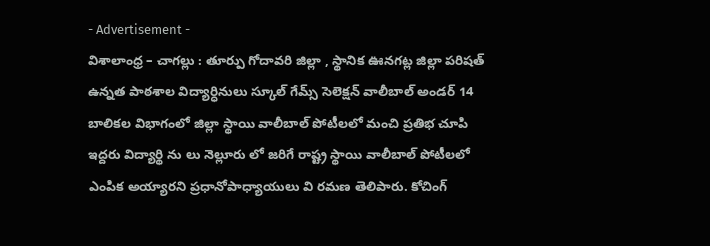- Advertisement -
విశాలాంధ్ర – చాగల్లు : తూర్పు గోదావరి జిల్లా , స్థానిక ఊనగట్ల జిల్లా పరిషత్ ఉన్నత పాఠశాల విద్యార్ధినులు స్కూల్ గేమ్స్ సెలెక్షన్ వాలీబాల్ అండర్ 14 బాలికల విభాగంలో జిల్లా స్థాయి వాలీబాల్ పోటీలలో మంచి ప్రతిభ చూపి ఇద్దరు విద్యార్థి ను లు నెల్లూరు లో జరిగే రాష్ట్ర స్థాయి వాలీబాల్ పోటీలలో ఎంపిక అయ్యారని ప్రధానోపాధ్యాయులు వి రమణ తెలిపారు. కోచింగ్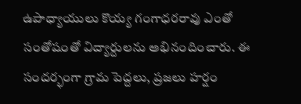ఉపాధ్యాయులు కొయ్య గంగాధరరావు ఎంతో సంతోషంతో విద్యార్దులను అభినందించారు. ఈ సందర్భంగా గ్రామ పెద్దలు, ప్రజలు హర్షం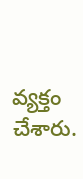వ్యక్తం చేశారు.